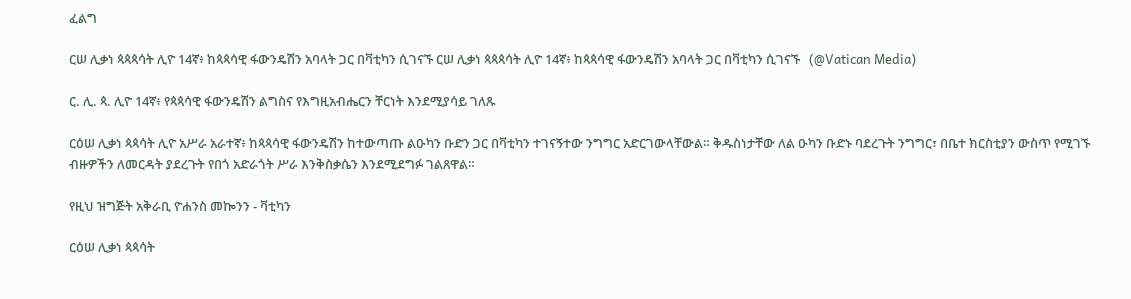ፈልግ

ርሠ ሊቃነ ጳጳጳሳት ሊዮ 14ኛ፥ ከጳጳሳዊ ፋውንዴሽን አባላት ጋር በቫቲካን ሲገናኙ ርሠ ሊቃነ ጳጳጳሳት ሊዮ 14ኛ፥ ከጳጳሳዊ ፋውንዴሽን አባላት ጋር በቫቲካን ሲገናኙ   (@Vatican Media)

ር. ሊ. ጳ. ሊዮ 14ኛ፥ የጳጳሳዊ ፋውንዴሽን ልግስና የእግዚአብሔርን ቸርነት እንደሚያሳይ ገለጹ

ርዕሠ ሊቃነ ጳጳሳት ሊዮ አሥራ አራተኛ፥ ከጳጳሳዊ ፋውንዴሽን ከተውጣጡ ልዑካን ቡድን ጋር በቫቲካን ተገናኝተው ንግግር አድርገውላቸውል። ቅዱስነታቸው ለል ዑካን ቡድኑ ባደረጉት ንግግር፣ በቤተ ክርስቲያን ውስጥ የሚገኙ ብዙዎችን ለመርዳት ያደረጉት የበጎ አድራጎት ሥራ እንቅስቃሴን እንደሚደግፉ ገልጸዋል።

የዚህ ዝግጅት አቅራቢ ዮሐንስ መኰንን - ቫቲካን

ርዕሠ ሊቃነ ጳጳሳት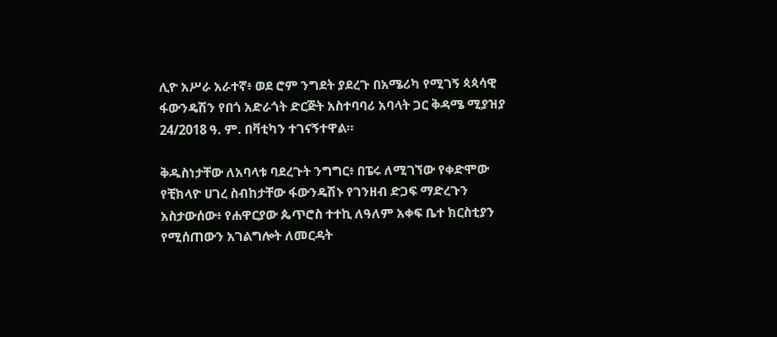ሊዮ አሥራ አራተኛ፥ ወደ ሮም ንግደት ያደረጉ በአሜሪካ የሚገኝ ጳጳሳዊ ፋውንዴሽን የበጎ አድራጎት ድርጅት አስተባባሪ አባላት ጋር ቅዳሜ ሚያዝያ 24/2018 ዓ. ም. በቫቲካን ተገናኝተዋል።

ቅዱስነታቸው ለአባላቱ ባደረጉት ንግግር፥ በፔሩ ለሚገኘው የቀድሞው የቺክላዮ ሀገረ ስብከታቸው ፋውንዴሽኑ የገንዘብ ድጋፍ ማድረጉን አስታውሰው፥ የሐዋርያው ጴጥሮስ ተተኪ ለዓለም አቀፍ ቤተ ክርስቲያን የሚሰጠውን አገልግሎት ለመርዳት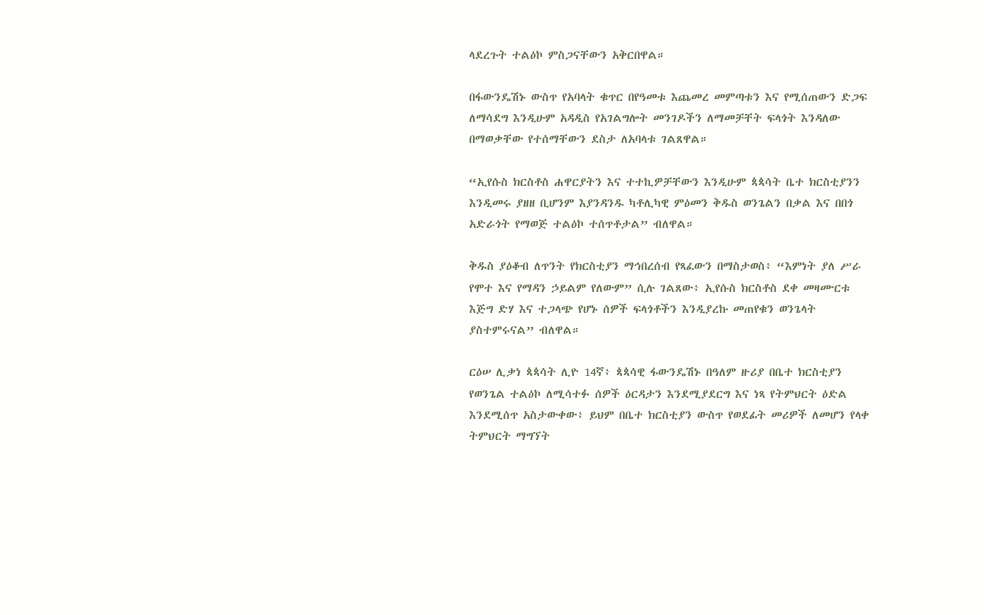ላደረጉት ተልዕኮ ምስጋናቸውን አቅርበዋል።

በፋውንዴሽኑ ውስጥ የአባላት ቁጥር በየዓመቱ እጨመረ መምጣቱን እና የሚሰጠውን ድጋፍ ለማሳደግ እንዲሁም አዳዲስ የአገልግሎት መንገዶችን ለማመቻቸት ፍላጎት እንዳለው በማወቃቸው የተሰማቸውን ደስታ ለአባላቱ ገልጸዋል።

“ኢየሱስ ክርስቶስ ሐዋርያትን እና ተተኪዎቻቸውን እንዲሁም ጳጳሳት ቤተ ክርስቲያንን እንዲመሩ ያዘዘ ቢሆንም እያንዳንዱ ካቶሊካዊ ምዕመን ቅዱስ ወንጌልን በቃል እና በበጎ አድራጎት የማወጅ ተልዕኮ ተሰጥቶታል” ብለዋል።

ቅዱስ ያዕቆብ ለጥንት የክርስቲያን ማኅበረሰብ የጻፈውን በማስታወስ፥ “እምነት ያለ ሥራ የሞተ እና የማዳን ኃይልም የለውም” ሲሉ ገልጸው፥ ኢየሱስ ክርስቶስ ደቀ መዛሙርቱ እጅግ ድሃ እና ተጋላጭ የሆኑ ሰዎች ፍላጎቶችን እንዲያረኩ መጠየቁን ወንጌላት ያስተምሩናል” ብለዋል።

ርዕሠ ሊቃነ ጳጳሳት ሊዮ 14ኛ፥ ጳጳሳዊ ፋውንዴሽኑ በዓለም ዙሪያ በቤተ ክርስቲያን የወንጌል ተልዕኮ ለሚሳተፉ ሰዎች ዕርዳታን እንደሚያደርግ እና ነጻ የትምህርት ዕድል እንደሚሰጥ አስታውቀው፥ ይህም በቤተ ክርስቲያን ውስጥ የወደፊት መሪዎች ለመሆን የላቀ ትምህርት ማግኘት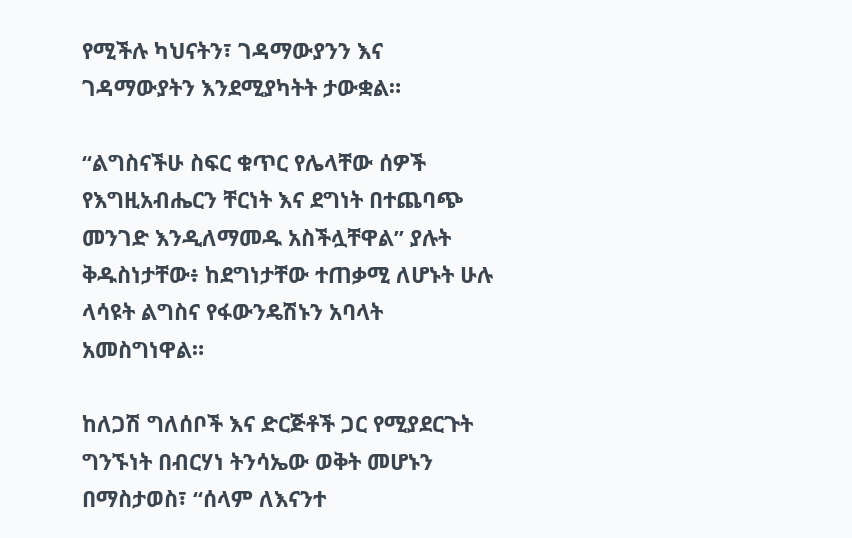የሚችሉ ካህናትን፣ ገዳማውያንን እና ገዳማውያትን እንደሚያካትት ታውቋል።

“ልግስናችሁ ስፍር ቁጥር የሌላቸው ሰዎች የእግዚአብሔርን ቸርነት እና ደግነት በተጨባጭ መንገድ እንዲለማመዱ አስችሏቸዋል” ያሉት ቅዱስነታቸው፥ ከደግነታቸው ተጠቃሚ ለሆኑት ሁሉ ላሳዩት ልግስና የፋውንዴሽኑን አባላት አመስግነዋል።

ከለጋሽ ግለሰቦች እና ድርጅቶች ጋር የሚያደርጉት ግንኙነት በብርሃነ ትንሳኤው ወቅት መሆኑን በማስታወስ፣ “ሰላም ለእናንተ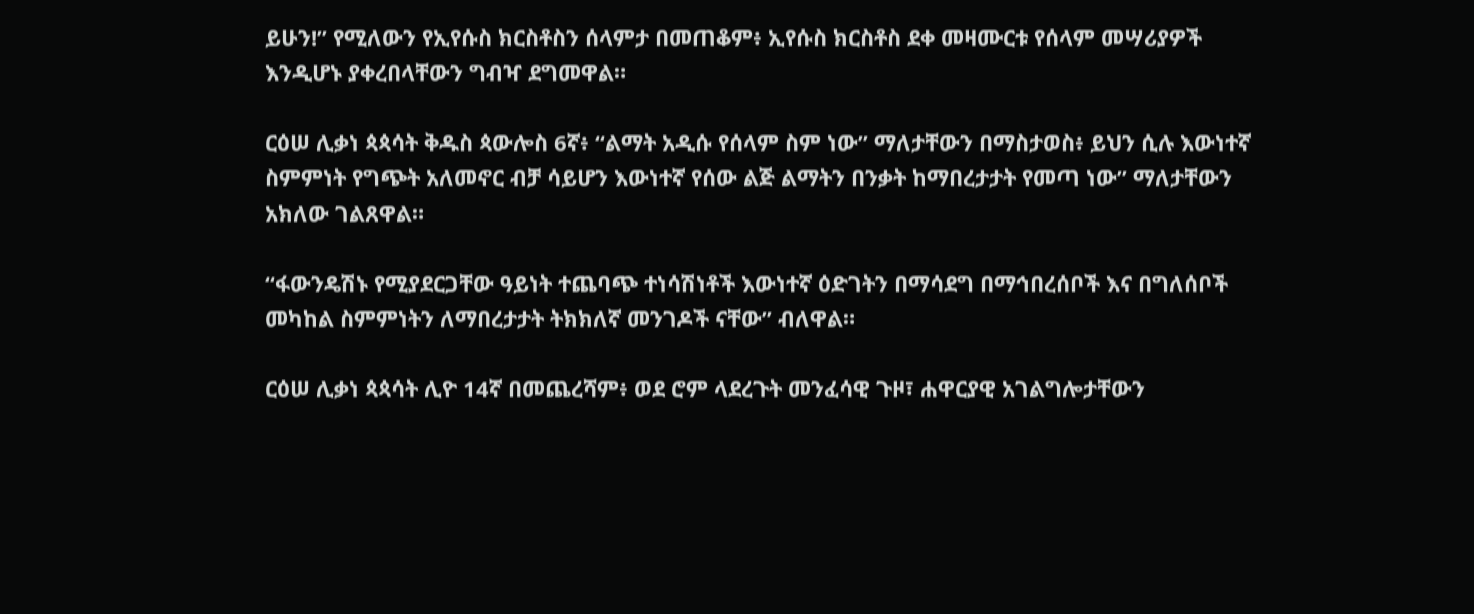ይሁን!” የሚለውን የኢየሱስ ክርስቶስን ሰላምታ በመጠቆም፥ ኢየሱስ ክርስቶስ ደቀ መዛሙርቱ የሰላም መሣሪያዎች እንዲሆኑ ያቀረበላቸውን ግብዣ ደግመዋል።

ርዕሠ ሊቃነ ጳጳሳት ቅዱስ ጳውሎስ 6ኛ፥ “ልማት አዲሱ የሰላም ስም ነው” ማለታቸውን በማስታወስ፥ ይህን ሲሉ እውነተኛ ስምምነት የግጭት አለመኖር ብቻ ሳይሆን እውነተኛ የሰው ልጅ ልማትን በንቃት ከማበረታታት የመጣ ነው” ማለታቸውን አክለው ገልጸዋል።

“ፋውንዴሽኑ የሚያደርጋቸው ዓይነት ተጨባጭ ተነሳሽነቶች እውነተኛ ዕድገትን በማሳደግ በማኅበረሰቦች እና በግለሰቦች መካከል ስምምነትን ለማበረታታት ትክክለኛ መንገዶች ናቸው” ብለዋል።

ርዕሠ ሊቃነ ጳጳሳት ሊዮ 14ኛ በመጨረሻም፥ ወደ ሮም ላደረጉት መንፈሳዊ ጉዞ፣ ሐዋርያዊ አገልግሎታቸውን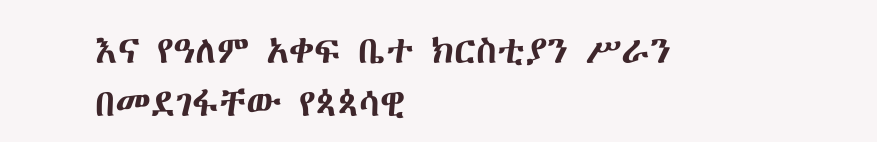እና የዓለም አቀፍ ቤተ ክርስቲያን ሥራን በመደገፋቸው የጳጳሳዊ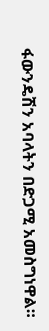ፋውንዴሽን አባላትን በድጋሚ አመስግነዋል።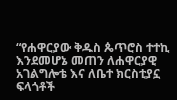“የሐዋርያው ቅዱስ ጴጥሮስ ተተኪ እንደመሆኔ መጠን ለሐዋርያዊ አገልግሎቴ እና ለቤተ ክርስቲያኗ ፍላጎቶች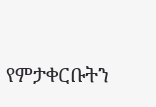የምታቀርቡትን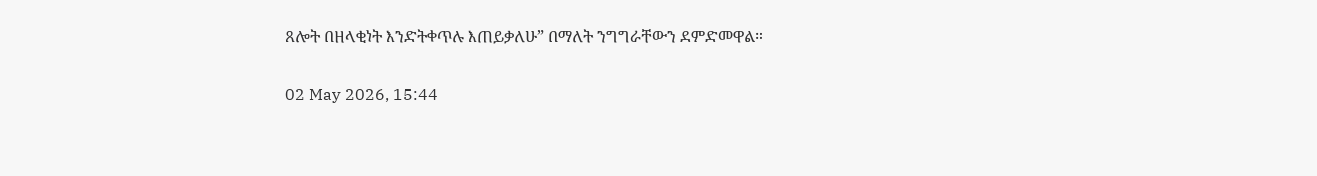ጸሎት በዘላቂነት እንድትቀጥሉ እጠይቃለሁ” በማለት ንግግራቸውን ደምድመዋል።

02 May 2026, 15:44